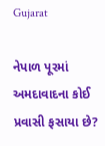Gujarat

નેપાળ પૂરમાં અમદાવાદના કોઈ પ્રવાસી ફસાયા છે?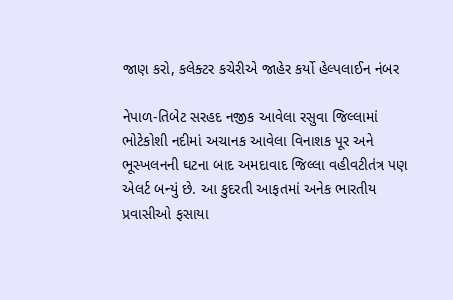જાણ કરો, કલેક્ટર કચેરીએ જાહેર કર્યો હેલ્પલાઈન નંબર

નેપાળ-તિબેટ સરહદ નજીક આવેલા રસુવા જિલ્લામાં ભોટેકોશી નદીમાં અચાનક આવેલા વિનાશક પૂર અને ભૂસ્ખલનની ઘટના બાદ અમદાવાદ જિલ્લા વહીવટીતંત્ર પણ એલર્ટ બન્યું છે. આ કુદરતી આફતમાં અનેક ભારતીય પ્રવાસીઓ ફસાયા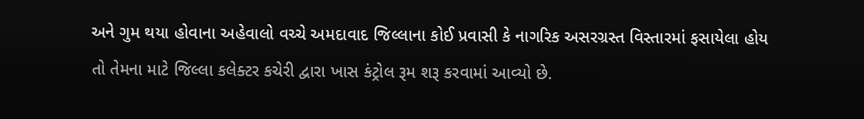અને ગુમ થયા હોવાના અહેવાલો વચ્ચે અમદાવાદ જિલ્લાના કોઈ પ્રવાસી કે નાગરિક અસરગ્રસ્ત વિસ્તારમાં ફસાયેલા હોય તો તેમના માટે જિલ્લા કલેક્ટર કચેરી દ્વારા ખાસ કંટ્રોલ રૂમ શરૂ કરવામાં આવ્યો છે.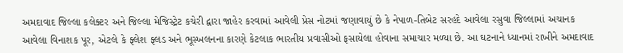અમદાવાદ જિલ્લા કલેક્ટર અને જિલ્લા મેજિસ્ટ્રેટ કચેરી દ્વારા જાહેર કરવામાં આવેલી પ્રેસ નોટમાં જણાવાયું છે કે નેપાળ-તિબેટ સરહદે આવેલા રસુવા જિલ્લામાં અચાનક આવેલા વિનાશક પૂર, એટલે કે ફ્લેશ ફ્લડ અને ભૂસ્ખલનના કારણે કેટલાક ભારતીય પ્રવાસીઓ ફસાયેલા હોવાના સમાચાર મળ્યા છે. આ ઘટનાને ધ્યાનમાં રાખીને અમદાવાદ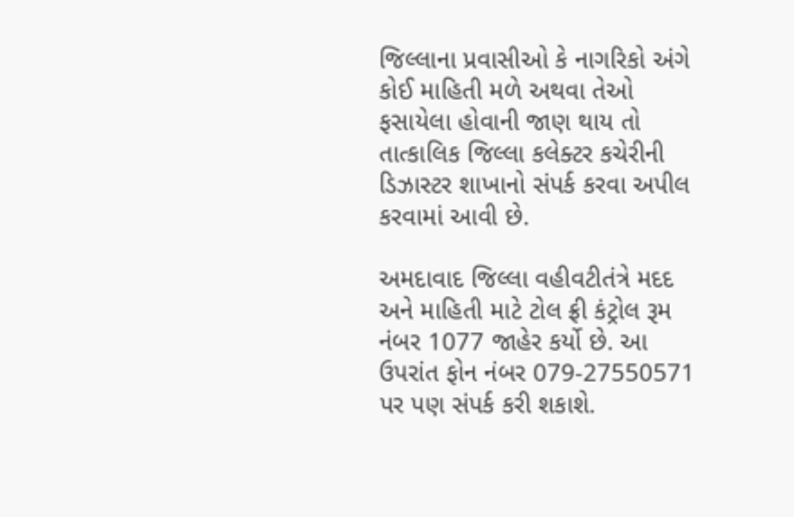જિલ્લાના પ્રવાસીઓ કે નાગરિકો અંગે કોઈ માહિતી મળે અથવા તેઓ ફસાયેલા હોવાની જાણ થાય તો તાત્કાલિક જિલ્લા કલેક્ટર કચેરીની ડિઝાસ્ટર શાખાનો સંપર્ક કરવા અપીલ કરવામાં આવી છે.

અમદાવાદ જિલ્લા વહીવટીતંત્રે મદદ અને માહિતી માટે ટોલ ફ્રી કંટ્રોલ રૂમ નંબર 1077 જાહેર કર્યો છે. આ ઉપરાંત ફોન નંબર 079-27550571 પર પણ સંપર્ક કરી શકાશે.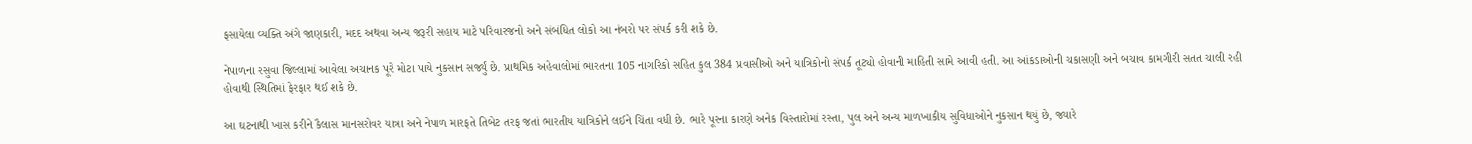ફસાયેલા વ્યક્તિ અંગે જાણકારી, મદદ અથવા અન્ય જરૂરી સહાય માટે પરિવારજનો અને સંબંધિત લોકો આ નંબરો પર સંપર્ક કરી શકે છે.

નેપાળના રસુવા જિલ્લામાં આવેલા અચાનક પૂરે મોટા પાયે નુકસાન સર્જ્યું છે. પ્રાથમિક અહેવાલોમાં ભારતના 105 નાગરિકો સહિત કુલ 384 પ્રવાસીઓ અને યાત્રિકોનો સંપર્ક તૂટ્યો હોવાની માહિતી સામે આવી હતી. આ આંકડાઓની ચકાસણી અને બચાવ કામગીરી સતત ચાલી રહી હોવાથી સ્થિતિમાં ફેરફાર થઈ શકે છે.

આ ઘટનાથી ખાસ કરીને કૈલાસ માનસરોવર યાત્રા અને નેપાળ મારફતે તિબેટ તરફ જતાં ભારતીય યાત્રિકોને લઈને ચિંતા વધી છે. ભારે પૂરના કારણે અનેક વિસ્તારોમાં રસ્તા, પુલ અને અન્ય માળખાકીય સુવિધાઓને નુકસાન થયું છે, જ્યારે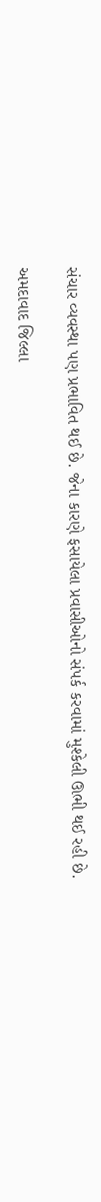સંચાર વ્યવસ્થા પણ પ્રભાવિત થઈ છે. જેના કારણે ફસાયેલા પ્રવાસીઓનો સંપર્ક કરવામાં મુશ્કેલી ઊભી થઈ રહી છે.

અમદાવાદ જિલ્લા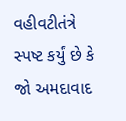વહીવટીતંત્રે સ્પષ્ટ કર્યું છે કે જો અમદાવાદ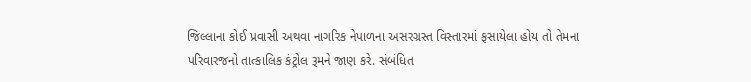જિલ્લાના કોઈ પ્રવાસી અથવા નાગરિક નેપાળના અસરગ્રસ્ત વિસ્તારમાં ફસાયેલા હોય તો તેમના પરિવારજનો તાત્કાલિક કંટ્રોલ રૂમને જાણ કરે. સંબંધિત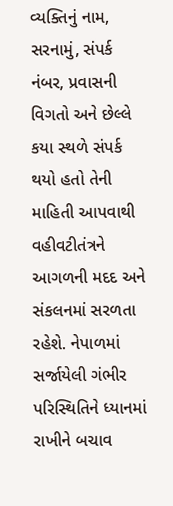વ્યક્તિનું નામ, સરનામું, સંપર્ક નંબર, પ્રવાસની વિગતો અને છેલ્લે કયા સ્થળે સંપર્ક થયો હતો તેની માહિતી આપવાથી વહીવટીતંત્રને આગળની મદદ અને સંકલનમાં સરળતા રહેશે. નેપાળમાં સર્જાયેલી ગંભીર પરિસ્થિતિને ધ્યાનમાં રાખીને બચાવ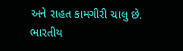અને રાહત કામગીરી ચાલુ છે. ભારતીય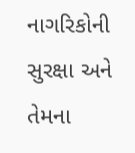નાગરિકોની સુરક્ષા અને તેમના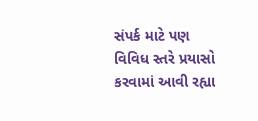સંપર્ક માટે પણ વિવિધ સ્તરે પ્રયાસો કરવામાં આવી રહ્યા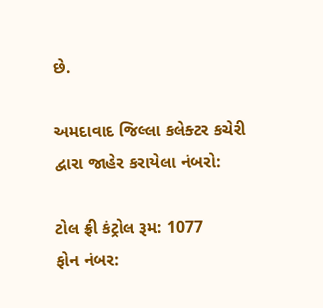છે.

અમદાવાદ જિલ્લા કલેક્ટર કચેરી દ્વારા જાહેર કરાયેલા નંબરો:

ટોલ ફ્રી કંટ્રોલ રૂમ: 1077
ફોન નંબર: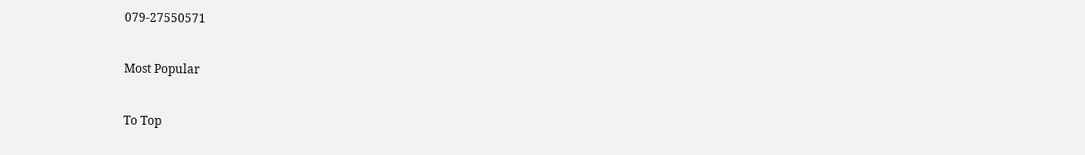079-27550571

Most Popular

To Top